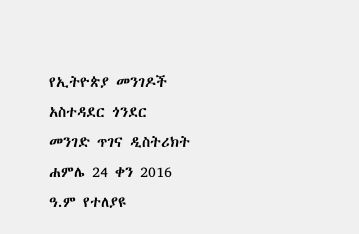የኢትዮጵያ መንገዶች አስተዳደር ጎንደር መንገድ ጥገና ዲስትሪክት ሐምሌ 24 ቀን 2016 ዓ.ም የተለያዩ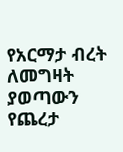የአርማታ ብረት ለመግዛት ያወጣውን የጨረታ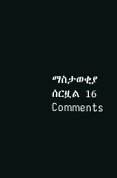ማስታወቂያ ሰርዟል 16 Comments